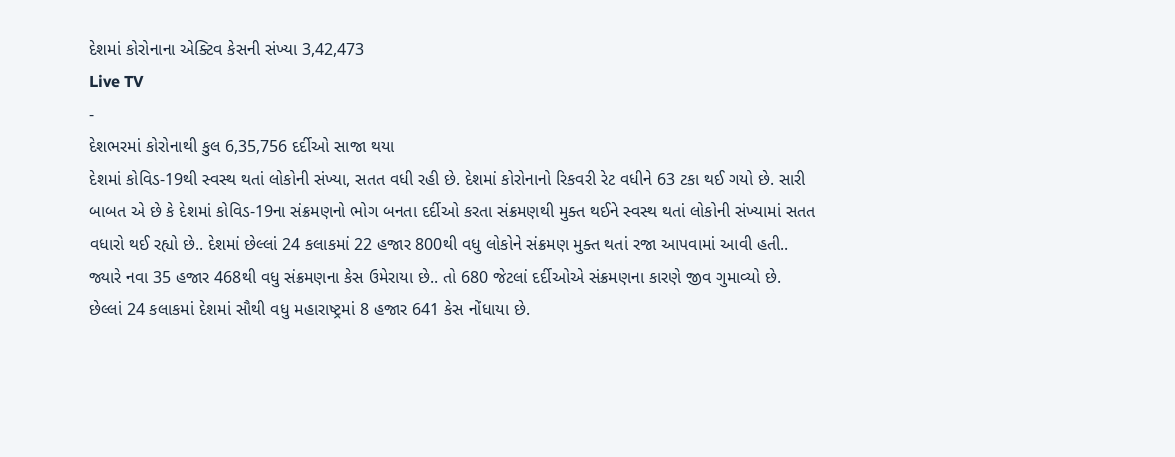દેશમાં કોરોનાના એક્ટિવ કેસની સંખ્યા 3,42,473
Live TV
-
દેશભરમાં કોરોનાથી કુલ 6,35,756 દર્દીઓ સાજા થયા
દેશમાં કોવિડ-19થી સ્વસ્થ થતાં લોકોની સંખ્યા, સતત વધી રહી છે. દેશમાં કોરોનાનો રિકવરી રેટ વધીને 63 ટકા થઈ ગયો છે. સારી બાબત એ છે કે દેશમાં કોવિડ-19ના સંક્રમણનો ભોગ બનતા દર્દીઓ કરતા સંક્રમણથી મુક્ત થઈને સ્વસ્થ થતાં લોકોની સંખ્યામાં સતત વધારો થઈ રહ્યો છે.. દેશમાં છેલ્લાં 24 કલાકમાં 22 હજાર 800થી વધુ લોકોને સંક્રમણ મુક્ત થતાં રજા આપવામાં આવી હતી.. જ્યારે નવા 35 હજાર 468થી વધુ સંક્રમણના કેસ ઉમેરાયા છે.. તો 680 જેટલાં દર્દીઓએ સંક્રમણના કારણે જીવ ગુમાવ્યો છે. છેલ્લાં 24 કલાકમાં દેશમાં સૌથી વધુ મહારાષ્ટ્રમાં 8 હજાર 641 કેસ નોંધાયા છે.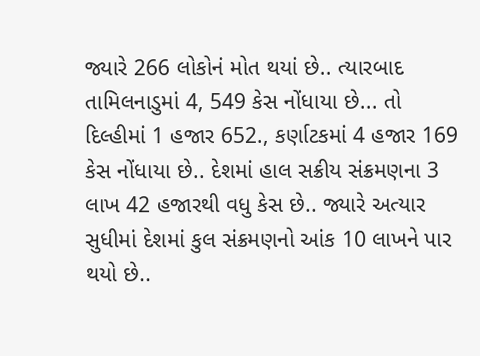જ્યારે 266 લોકોનં મોત થયાં છે.. ત્યારબાદ તામિલનાડુમાં 4, 549 કેસ નોંધાયા છે... તો દિલ્હીમાં 1 હજાર 652., કર્ણાટકમાં 4 હજાર 169 કેસ નોંધાયા છે.. દેશમાં હાલ સક્રીય સંક્રમણના 3 લાખ 42 હજારથી વધુ કેસ છે.. જ્યારે અત્યાર સુધીમાં દેશમાં કુલ સંક્રમણનો આંક 10 લાખને પાર થયો છે..